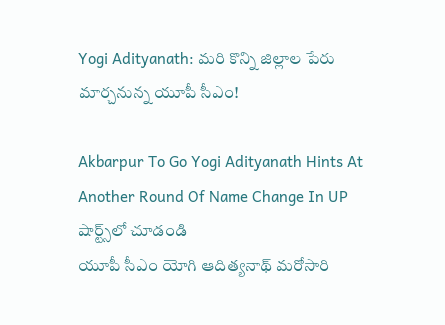Yogi Adityanath: మరి కొన్ని జిల్లాల పేరు మార్చనున్న యూపీ సీఎం!

Akbarpur To Go Yogi Adityanath Hints At Another Round Of Name Change In UP
షార్ట్స్‌లో చూడండి
యూపీ సీఎం యోగి ఆదిత్యనాథ్ మరోసారి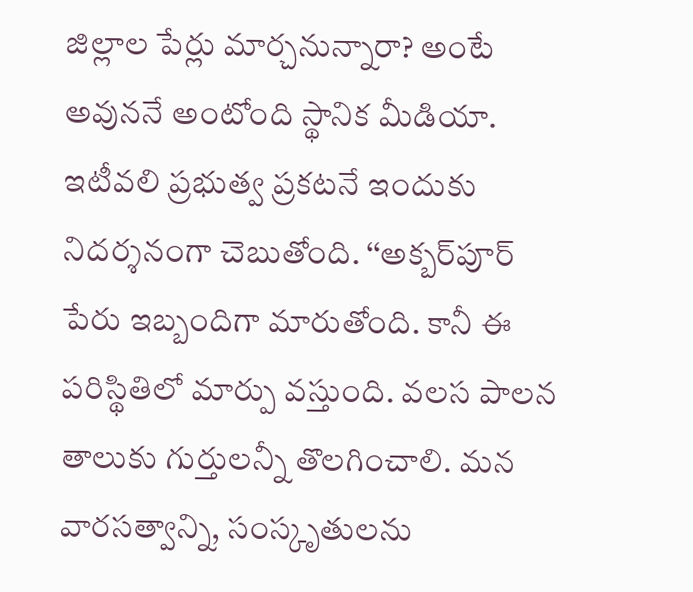జిల్లాల పేర్లు మార్చనున్నారా? అంటే అవుననే అంటోంది స్థానిక మీడియా. ఇటీవలి ప్రభుత్వ ప్రకటనే ఇందుకు నిదర్శనంగా చెబుతోంది. ‘‘అక్బర్‌పూర్ పేరు ఇబ్బందిగా మారుతోంది. కానీ ఈ పరిస్థితిలో మార్పు వస్తుంది. వలస పాలన తాలుకు గుర్తులన్నీ తొలగించాలి. మన వారసత్వాన్ని, సంస్కృతులను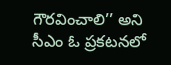గౌరవించాలి’’ అని సీఎం ఓ ప్రకటనలో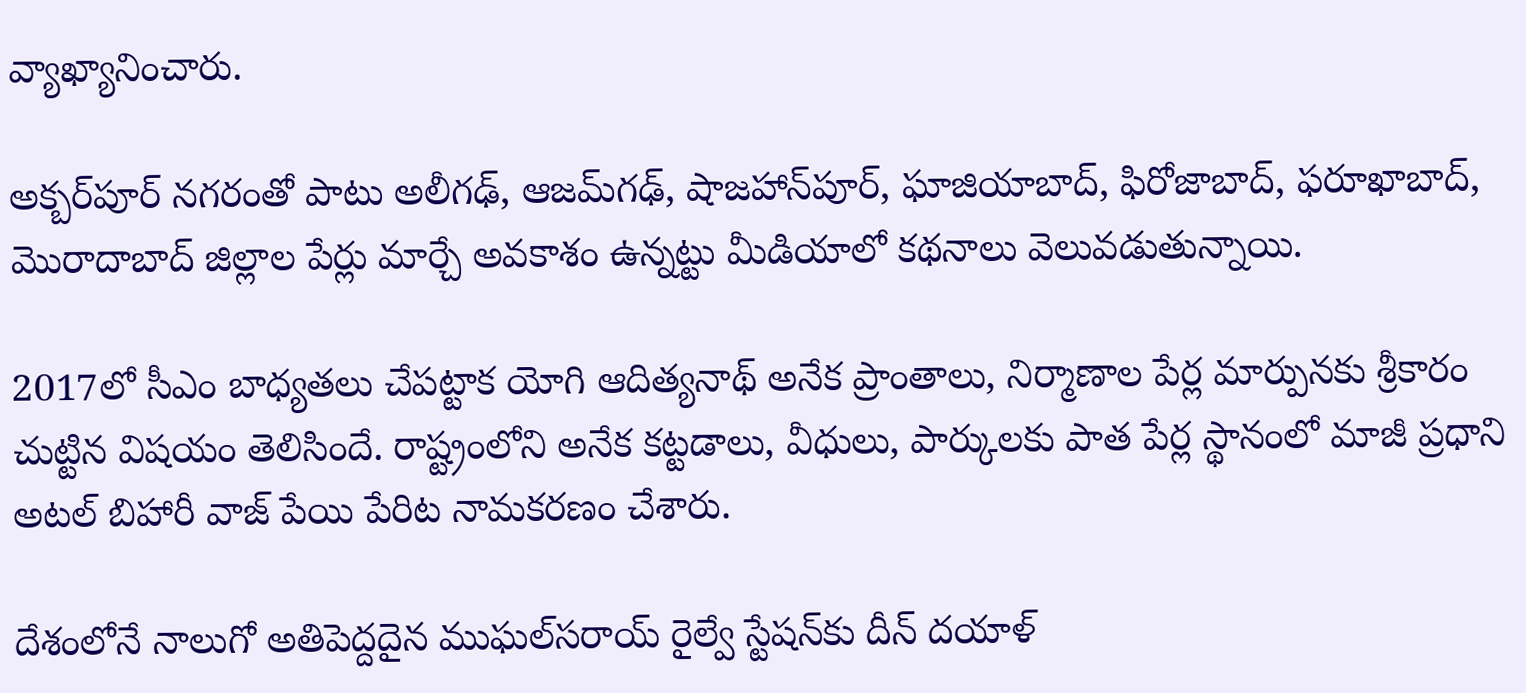వ్యాఖ్యానించారు.

అక్బర్‌పూర్‌ నగరంతో పాటు అలీగఢ్, ఆజమ్‌గఢ్, షాజహాన్‌పూర్, ఘాజియాబాద్, ఫిరోజాబాద్, ఫరూఖాబాద్, మొరాదాబాద్ జిల్లాల పేర్లు మార్చే అవకాశం ఉన్నట్టు మీడియాలో కథనాలు వెలువడుతున్నాయి.

2017లో సీఎం బాధ్యతలు చేపట్టాక యోగి ఆదిత్యనాథ్ అనేక ప్రాంతాలు, నిర్మాణాల పేర్ల మార్పునకు శ్రీకారం చుట్టిన విషయం తెలిసిందే. రాష్ట్రంలోని అనేక కట్టడాలు, వీధులు, పార్కులకు పాత పేర్ల స్థానంలో మాజీ ప్రధాని అటల్ బిహారీ వాజ్ పేయి పేరిట నామకరణం చేశారు.

దేశంలోనే నాలుగో అతిపెద్దదైన ముఘల్‌సరాయ్ రైల్వే స్టేషన్‌కు దీన్ దయాళ్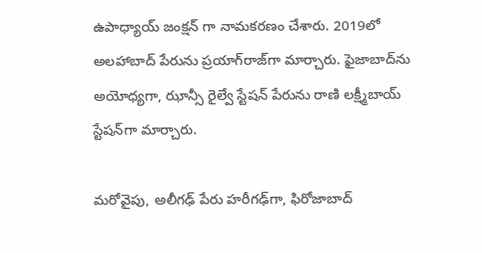ఉపాధ్యాయ్ జంక్షన్ గా నామకరణం చేశారు. 2019లో అలహాబాద్‌ పేరును ప్రయాగ్‌రాజ్‌గా మార్చారు. ఫైజాబాద్‌ను అయోధ్యగా, ఝాన్సీ రైల్వే స్టేషన్‌ పేరును రాణి లక్ష్మీబాయ్ స్టేషన్‌గా మార్చారు.

మరోవైపు, అలీగఢ్‌ పేరు హరీగఢ్‌గా, ఫిరోజాబాద్‌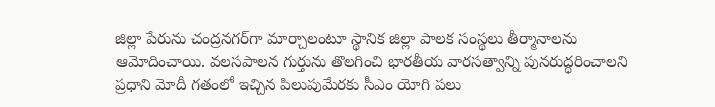జిల్లా పేరును చంద్రనగర్‌గా మార్చాలంటూ స్థానిక జిల్లా పాలక సంస్థలు తీర్మానాలను ఆమోదించాయి. వలసపాలన గుర్తును తొలగించి భారతీయ వారసత్వాన్ని పునరుద్ధరించాలని ప్రధాని మోదీ గతంలో ఇచ్చిన పిలుపుమేరకు సీఎం యోగి పలు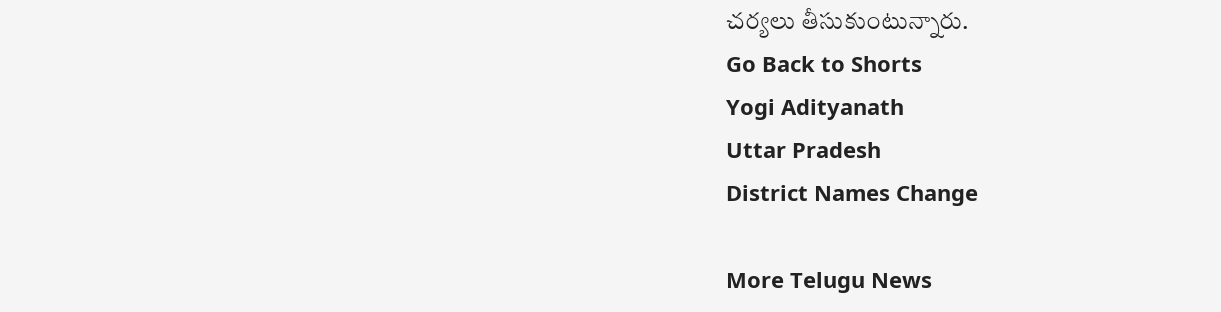చర్యలు తీసుకుంటున్నారు.
Go Back to Shorts
Yogi Adityanath
Uttar Pradesh
District Names Change

More Telugu News